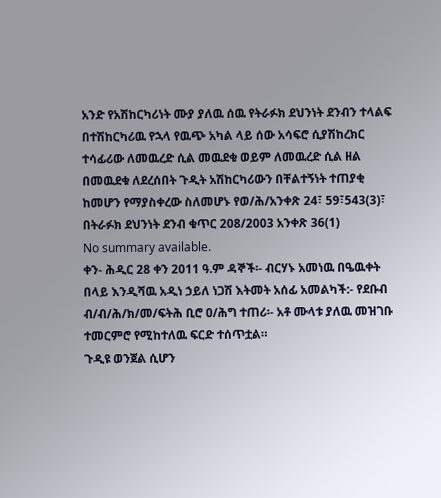አንድ የአሽከርካሪነት ሙያ ያለዉ ሰዉ የትራፉክ ደህንነት ደንብን ተላልፍ በተሽከርካሪዉ የኋላ የዉጭ አካል ላይ ሰው አሳፍሮ ሲያሽከረክር ተሳፊሪው ለመዉረድ ሲል መዉደቁ ወይም ለመዉረድ ሲል ዘል በመዉደቁ ለደረሰበት ጉዲት አሽከርካሪውን በቸልተኝነት ተጠያቂ ከመሆን የማያስቀረው ስለመሆኑ የወ/ሕ/አንቀጽ 24፣ 59፣543(3)፣ በትራፉክ ደህንነት ደንብ ቁጥር 208/2003 አንቀጽ 36(1)
No summary available.
ቀን- ሕዲር 28 ቀን 2011 ዓ.ም ዳኞች፡- ብርሃኑ አመነዉ በዔዉቀት በላይ እንዲሻዉ አዲነ ኃይለ ነጋሽ እትመት አሰፊ አመልካች:- የደቡብ ብ/ብ/ሕ/ክ/መ/ፍትሕ ቢሮ ዐ/ሕግ ተጠሪ፡- አቶ ሙላቱ ያለዉ መዝገቡ ተመርምሮ የሚከተለዉ ፍርድ ተሰጥቷል።
ጉዲዩ ወንጀል ሲሆን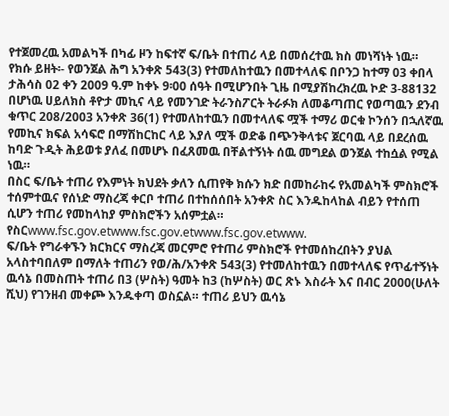የተጀመረዉ አመልካች በካፊ ዞን ከፍተኛ ፍ/ቤት በተጠሪ ላይ በመሰረተዉ ክስ መነሻነት ነዉ። የክሱ ይዘት፡- የወንጀል ሕግ አንቀጽ 543(3) የተመለከተዉን በመተላለፍ በቦንጋ ከተማ 03 ቀበላ ታሕሳስ 02 ቀን 2009 ዓ.ም ከቀኑ 9፡00 ሰዓት በሚሆንበት ጊዜ በሚያሽከረክረዉ ኮድ 3-88132 በሆነዉ ሀይለክስ ቶዮታ መኪና ላይ የመንገድ ትራንስፖርት ትራፉክ ለመቆጣጠር የወጣዉን ደንብ ቁጥር 208/2003 አንቀጽ 36(1) የተመለከተዉን በመተላለፍ ሟች ተማሪ ወርቁ ኮንሰን በኋለኛዉ የመኪና ክፍል አሳፍሮ በማሽከርከር ላይ እያለ ሟች ወድቆ በጭንቅላቱና ጀርባዉ ላይ በደረሰዉ ከባድ ጉዲት ሕይወቱ ያለፈ በመሆኑ በፈጸመዉ በቸልተኝነት ሰዉ መግደል ወንጀል ተከሷል የሚል ነዉ።
በስር ፍ/ቤት ተጠሪ የእምነት ክህደት ቃለን ሲጠየቅ ክሱን ክድ በመከራከሩ የአመልካች ምስክሮች ተሰምተዉና የሰነድ ማስረጃ ቀርቦ ተጠሪ በተከሰሰበት አንቀጽ ስር እንዱከላከል ብይን የተሰጠ ሲሆን ተጠሪ የመከላከያ ምስክሮችን አሰምቷል። የስርwww.fsc.gov.etwww.fsc.gov.etwww.fsc.gov.etwww.
ፍ/ቤት የግራቀኙን ክርክርና ማስረጃ መርምሮ የተጠሪ ምስክሮች የተመሰከረበትን ያህል አላስተባበለም በማለት ተጠሪን የወ/ሕ/አንቀጽ 543(3) የተመለከተዉን በመተላለፍ የጥፊተኝነት ዉሳኔ በመስጠት ተጠሪ በ3 (ሦስት) ዓመት ከ3 (ከሦስት) ወር ጽኑ እስራት እና በብር 2000(ሁለት ሺህ) የገንዘብ መቀጮ እንዱቀጣ ወስኗል። ተጠሪ ይህን ዉሳኔ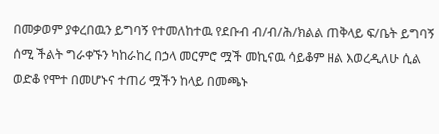በመቃወም ያቀረበዉን ይግባኝ የተመለከተዉ የደቡብ ብ/ብ/ሕ/ክልል ጠቅላይ ፍ/ቤት ይግባኝ ሰሚ ችልት ግራቀኙን ካከራከረ በኃላ መርምሮ ሟች መኪናዉ ሳይቆም ዘል እወረዲለሁ ሲል ወድቆ የሞተ በመሆኑና ተጠሪ ሟችን ከላይ በመጫኑ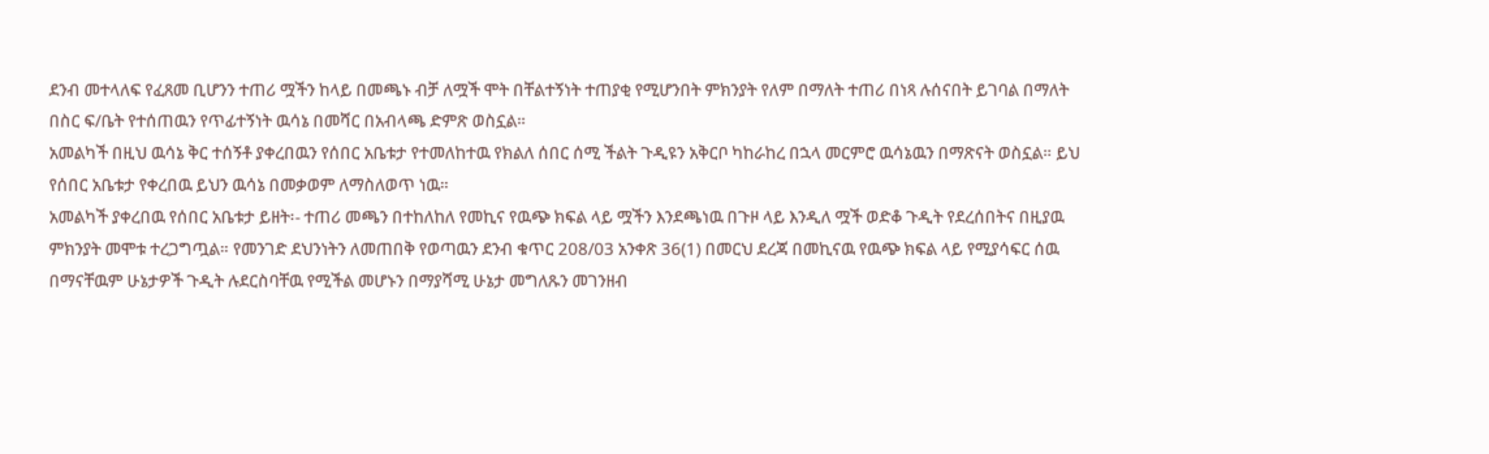ደንብ መተላለፍ የፈጸመ ቢሆንን ተጠሪ ሟችን ከላይ በመጫኑ ብቻ ለሟች ሞት በቸልተኝነት ተጠያቂ የሚሆንበት ምክንያት የለም በማለት ተጠሪ በነጻ ሉሰናበት ይገባል በማለት በስር ፍ/ቤት የተሰጠዉን የጥፊተኝነት ዉሳኔ በመሻር በአብላጫ ድምጽ ወስኗል።
አመልካች በዚህ ዉሳኔ ቅር ተሰኝቶ ያቀረበዉን የሰበር አቤቱታ የተመለከተዉ የክልለ ሰበር ሰሚ ችልት ጉዲዩን አቅርቦ ካከራከረ በኋላ መርምሮ ዉሳኔዉን በማጽናት ወስኗል። ይህ የሰበር አቤቱታ የቀረበዉ ይህን ዉሳኔ በመቃወም ለማስለወጥ ነዉ።
አመልካች ያቀረበዉ የሰበር አቤቱታ ይዘት፡- ተጠሪ መጫን በተከለከለ የመኪና የዉጭ ክፍል ላይ ሟችን እንደጫነዉ በጉዞ ላይ እንዲለ ሟች ወድቆ ጉዲት የደረሰበትና በዚያዉ ምክንያት መሞቱ ተረጋግጧል። የመንገድ ደህንነትን ለመጠበቅ የወጣዉን ደንብ ቁጥር 208/03 አንቀጽ 36(1) በመርህ ደረጃ በመኪናዉ የዉጭ ክፍል ላይ የሚያሳፍር ሰዉ በማናቸዉም ሁኔታዎች ጉዲት ሉደርስባቸዉ የሚችል መሆኑን በማያሻሚ ሁኔታ መግለጹን መገንዘብ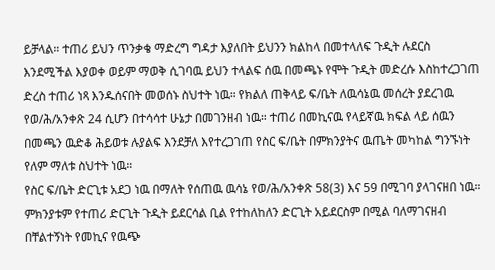ይቻላል። ተጠሪ ይህን ጥንቃቄ ማድረግ ግዳታ እያለበት ይህንን ክልከላ በመተላለፍ ጉዲት ሉደርስ እንደሚችል እያወቀ ወይም ማወቅ ሲገባዉ ይህን ተላልፍ ሰዉ በመጫኑ የሞት ጉዲት መድረሱ እስከተረጋገጠ ድረስ ተጠሪ ነጻ እንዱሰናበት መወሰኑ ስህተት ነዉ። የክልለ ጠቅላይ ፍ/ቤት ለዉሳኔዉ መሰረት ያደረገዉ የወ/ሕ/አንቀጽ 24 ሲሆን በተሳሳተ ሁኔታ በመገንዘብ ነዉ። ተጠሪ በመኪናዉ የላይኛዉ ክፍል ላይ ሰዉን በመጫን ዉድቆ ሕይወቱ ሉያልፍ እንደቻለ እየተረጋገጠ የስር ፍ/ቤት በምክንያትና ዉጤት መካከል ግንኙነት የለም ማለቱ ስህተት ነዉ።
የስር ፍ/ቤት ድርጊቱ አደጋ ነዉ በማለት የሰጠዉ ዉሳኔ የወ/ሕ/አንቀጽ 58(3) እና 59 በሚገባ ያላገናዘበ ነዉ። ምክንያቱም የተጠሪ ድርጊት ጉዲት ይደርሳል ቢል የተከለከለን ድርጊት አይደርስም በሚል ባለማገናዘብ በቸልተኝነት የመኪና የዉጭ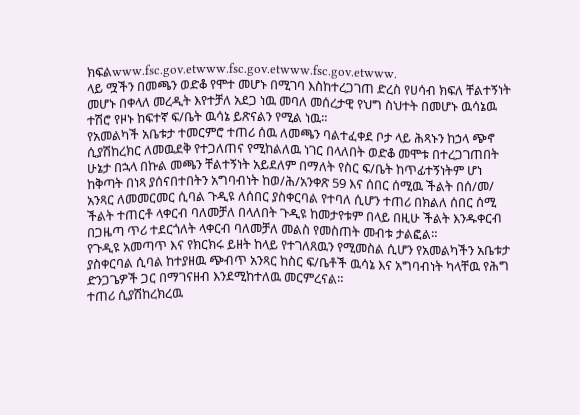ክፍልwww.fsc.gov.etwww.fsc.gov.etwww.fsc.gov.etwww.
ላይ ሟችን በመጫን ወድቆ የሞተ መሆኑ በሚገባ እስከተረጋገጠ ድረስ የሀሳብ ክፍለ ቸልተኝነት መሆኑ በቀላለ መረዲት እየተቻለ አደጋ ነዉ መባለ መሰረታዊ የህግ ስህተት በመሆኑ ዉሳኔዉ ተሽሮ የዞኑ ከፍተኛ ፍ/ቤት ዉሳኔ ይጽናልን የሚል ነዉ።
የአመልካች አቤቱታ ተመርምሮ ተጠሪ ሰዉ ለመጫን ባልተፈቀደ ቦታ ላይ ሕጻኑን ከኃላ ጭኖ ሲያሽከረክር ለመዉደቅ የተጋለጠና የሚከልለዉ ነገር በላለበት ወድቆ መሞቱ በተረጋገጠበት ሁኔታ በኋላ በኩል መጫን ቸልተኝነት አይደለም በማለት የስር ፍ/ቤት ከጥፊተኝነትም ሆነ ከቅጣት በነጻ ያሰናበተበትን አግባብነት ከወ/ሕ/አንቀጽ 59 እና ሰበር ሰሚዉ ችልት በሰ/መ/ አንጻር ለመመርመር ሲባል ጉዲዩ ለሰበር ያስቀርባል የተባለ ሲሆን ተጠሪ በክልለ ሰበር ሰሚ ችልት ተጠርቶ ላቀርብ ባለመቻለ በላለበት ጉዲዩ ከመታየቱም በላይ በዚሁ ችልት እንዱቀርብ በጋዜጣ ጥሪ ተደርጎለት ላቀርብ ባለመቻለ መልስ የመስጠት መብቱ ታልፎል።
የጉዲዩ አመጣጥ እና የክርክሩ ይዘት ከላይ የተገለጸዉን የሚመስል ሲሆን የአመልካችን አቤቱታ ያስቀርባል ሲባል ከተያዘዉ ጭብጥ አንጻር ከስር ፍ/ቤቶች ዉሳኔ እና አግባብነት ካላቸዉ የሕግ ድንጋጌዎች ጋር በማገናዘብ እንደሚከተለዉ መርምረናል።
ተጠሪ ሲያሽከረክረዉ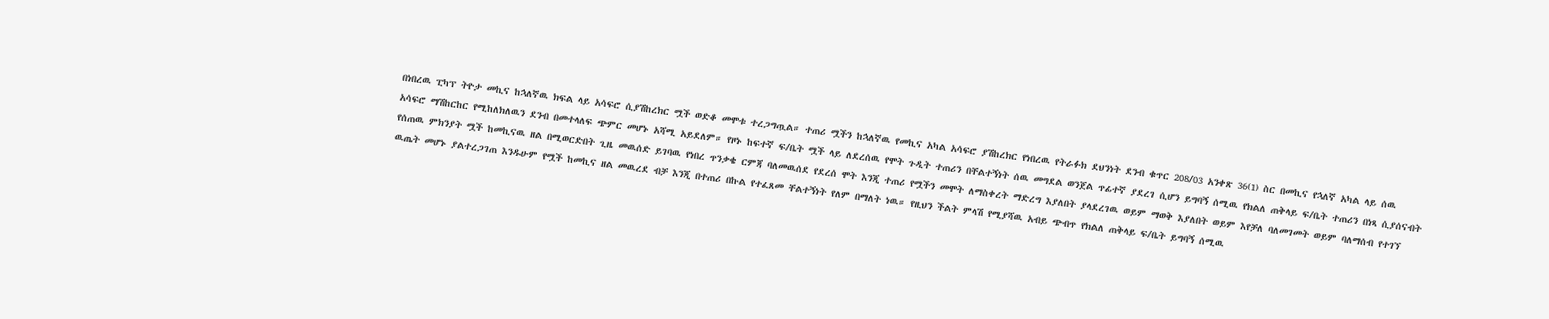በነበረዉ ፒካፕ ትዮታ መኪና ከኋለኛዉ ክፍል ላይ አሳፍሮ ሲያሽከረክር ሟች ወድቆ መሞቱ ተረጋግጧል። ተጠሪ ሟችን ከኋለኛዉ የመኪና አካል አሳፍሮ ያሽከረክር የነበረዉ የትራፉክ ደህንነት ደንብ ቁጥር 208/03 አንቀጽ 36(1) ስር በመኪና የኋለኛ አካል ላይ ሰዉ አሳፍሮ ማሽከርከር የሚከለክለዉን ደንብ በመተላለፍ ጭምር መሆኑ አሻሚ አይደለም። የዞኑ ከፍተኛ ፍ/ቤት ሟች ላይ ለደረሰዉ የሞት ጉዲት ተጠሪን በቸልተኝነት ሰዉ መግደል ወንጀል ጥፊተኛ ያደረገ ሲሆን ይግባኝ ሰሚዉ የክልለ ጠቅላይ ፍ/ቤት ተጠሪን በነጻ ሲያሰናብት የሰጠዉ ምክንያት ሟች ከመኪናዉ ዘል በሚወርድበት ጊዜ መዉሰድ ይገባዉ የነበረ ጥንቃቄ ርምጃ ባለመዉሰደ የደረሰ ሞት እንጂ ተጠሪ የሟችን መሞት ለማስቀረት ማድረግ እያለበት ያላደረገዉ ወይም ማወቅ እያለበት ወይም እየቻለ ባለመገመት ወይም ባለማሰብ የተገኘ ዉጤት መሆኑ ያልተረጋገጠ እንዱሁም የሟች ከመኪና ዘል መዉረደ ብቻ እንጂ በተጠሪ በኩል የተፈጸመ ቸልተኝነት የለም በማለት ነዉ። የዚህን ችልት ምላሽ የሚያሻዉ አብይ ጭብጥ የክልለ ጠቅላይ ፍ/ቤት ይግባኝ ሰሚዉ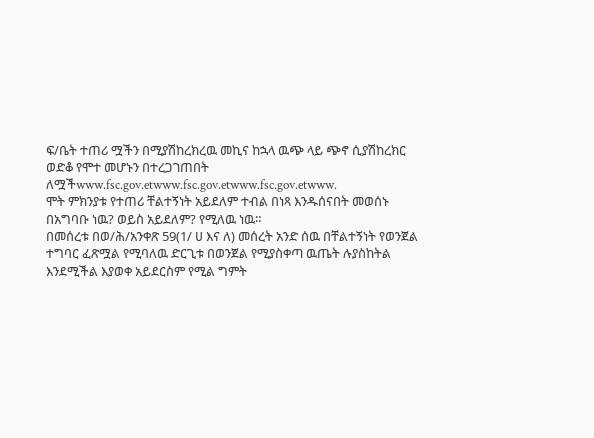ፍ/ቤት ተጠሪ ሟችን በሚያሽከረክረዉ መኪና ከኋላ ዉጭ ላይ ጭኖ ሲያሽከረክር ወድቆ የሞተ መሆኑን በተረጋገጠበት ለሟችwww.fsc.gov.etwww.fsc.gov.etwww.fsc.gov.etwww.
ሞት ምክንያቱ የተጠሪ ቸልተኝነት አይደለም ተብል በነጻ እንዱሰናበት መወሰኑ በአግባቡ ነዉ? ወይስ አይደለም? የሚለዉ ነዉ።
በመሰረቱ በወ/ሕ/አንቀጽ 59(1/ ሀ እና ለ) መሰረት አንድ ሰዉ በቸልተኝነት የወንጀል ተግባር ፈጽሟል የሚባለዉ ድርጊቱ በወንጀል የሚያስቀጣ ዉጤት ሉያስከትል እንደሚችል እያወቀ አይደርስም የሚል ግምት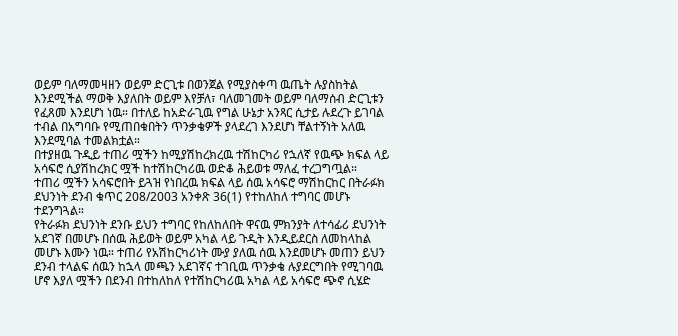ወይም ባለማመዛዘን ወይም ድርጊቱ በወንጀል የሚያስቀጣ ዉጤት ሉያስከትል እንደሚችል ማወቅ እያለበት ወይም እየቻለ፣ ባለመገመት ወይም ባለማሰብ ድርጊቱን የፈጸመ እንደሆነ ነዉ። በተለይ ከአድራጊዉ የግል ሁኔታ አንጻር ሲታይ ሉደረጉ ይገባል ተብል በአግባቡ የሚጠበቁበትን ጥንቃቄዎች ያላደረገ እንደሆነ ቸልተኝነት አለዉ እንደሚባል ተመልክቷል።
በተያዘዉ ጉዲይ ተጠሪ ሟችን ከሚያሽከረክረዉ ተሽከርካሪ የኋለኛ የዉጭ ክፍል ላይ አሳፍሮ ሲያሽከረክር ሟች ከተሽከርካሪዉ ወድቆ ሕይወቱ ማለፈ ተረጋግጧል።
ተጠሪ ሟችን አሳፍሮበት ይጓዝ የነበረዉ ክፍል ላይ ሰዉ አሳፍሮ ማሽከርከር በትራፉክ ደህንነት ደንብ ቁጥር 208/2003 አንቀጽ 36(1) የተከለከለ ተግባር መሆኑ ተደንግጓል።
የትራፉክ ደህንነት ደንቡ ይህን ተግባር የከለከለበት ዋናዉ ምክንያት ለተሳፊሪ ደህንነት አደገኛ በመሆኑ በሰዉ ሕይወት ወይም አካል ላይ ጉዲት እንዲይደርስ ለመከላከል መሆኑ እሙን ነዉ። ተጠሪ የአሽከርካሪነት ሙያ ያለዉ ሰዉ እንደመሆኑ መጠን ይህን ደንብ ተላልፍ ሰዉን ከኋላ መጫን አደገኛና ተገቢዉ ጥንቃቄ ሉያደርግበት የሚገባዉ ሆኖ እያለ ሟችን በደንብ በተከለከለ የተሽከርካሪዉ አካል ላይ አሳፍሮ ጭኖ ሲሄድ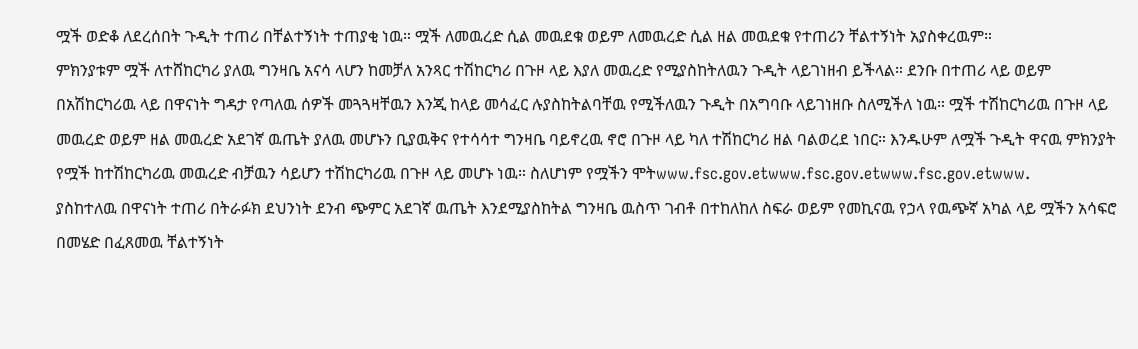ሟች ወድቆ ለደረሰበት ጉዲት ተጠሪ በቸልተኝነት ተጠያቂ ነዉ። ሟች ለመዉረድ ሲል መዉደቁ ወይም ለመዉረድ ሲል ዘል መዉደቁ የተጠሪን ቸልተኝነት አያስቀረዉም።
ምክንያቱም ሟች ለተሸከርካሪ ያለዉ ግንዛቤ አናሳ ላሆን ከመቻለ አንጻር ተሽከርካሪ በጉዞ ላይ እያለ መዉረድ የሚያስከትለዉን ጉዲት ላይገነዘብ ይችላል። ደንቡ በተጠሪ ላይ ወይም በአሽከርካሪዉ ላይ በዋናነት ግዳታ የጣለዉ ሰዎች መጓጓዛቸዉን እንጂ ከላይ መሳፈር ሉያስከትልባቸዉ የሚችለዉን ጉዲት በአግባቡ ላይገነዘቡ ስለሚችለ ነዉ። ሟች ተሽከርካሪዉ በጉዞ ላይ መዉረድ ወይም ዘል መዉረድ አደገኛ ዉጤት ያለዉ መሆኑን ቢያዉቅና የተሳሳተ ግንዛቤ ባይኖረዉ ኖሮ በጉዞ ላይ ካለ ተሽከርካሪ ዘል ባልወረደ ነበር። እንዱሁም ለሟች ጉዲት ዋናዉ ምክንያት የሟች ከተሽከርካሪዉ መዉረድ ብቻዉን ሳይሆን ተሽከርካሪዉ በጉዞ ላይ መሆኑ ነዉ። ስለሆነም የሟችን ሞትwww.fsc.gov.etwww.fsc.gov.etwww.fsc.gov.etwww.
ያስከተለዉ በዋናነት ተጠሪ በትራፉክ ደህንነት ደንብ ጭምር አደገኛ ዉጤት እንደሚያስከትል ግንዛቤ ዉስጥ ገብቶ በተከለከለ ስፍራ ወይም የመኪናዉ የኃላ የዉጭኛ አካል ላይ ሟችን አሳፍሮ በመሄድ በፈጸመዉ ቸልተኝነት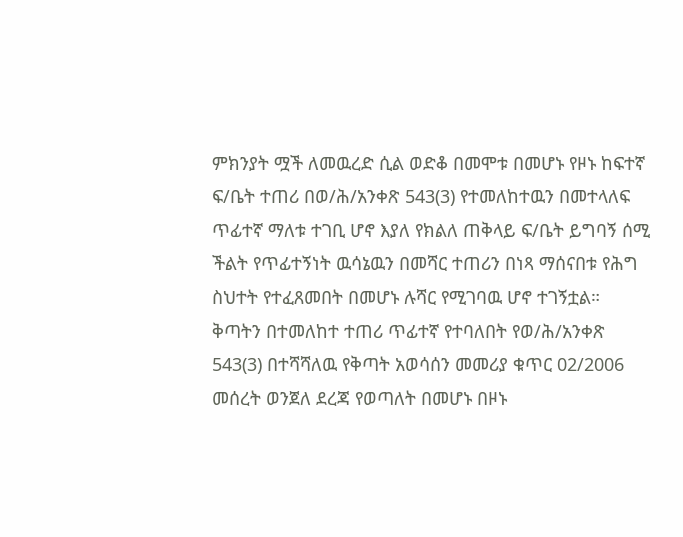ምክንያት ሟች ለመዉረድ ሲል ወድቆ በመሞቱ በመሆኑ የዞኑ ከፍተኛ ፍ/ቤት ተጠሪ በወ/ሕ/አንቀጽ 543(3) የተመለከተዉን በመተላለፍ ጥፊተኛ ማለቱ ተገቢ ሆኖ እያለ የክልለ ጠቅላይ ፍ/ቤት ይግባኝ ሰሚ ችልት የጥፊተኝነት ዉሳኔዉን በመሻር ተጠሪን በነጻ ማሰናበቱ የሕግ ስህተት የተፈጸመበት በመሆኑ ሉሻር የሚገባዉ ሆኖ ተገኝቷል።
ቅጣትን በተመለከተ ተጠሪ ጥፊተኛ የተባለበት የወ/ሕ/አንቀጽ 543(3) በተሻሻለዉ የቅጣት አወሳሰን መመሪያ ቁጥር 02/2006 መሰረት ወንጀለ ደረጃ የወጣለት በመሆኑ በዞኑ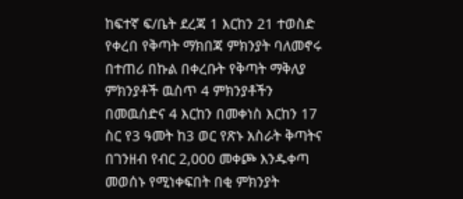ከፍተኛ ፍ/ቤት ደረጃ 1 እርከን 21 ተወስድ የቀረበ የቅጣት ማክበጃ ምክንያት ባለመኖሩ በተጠሪ በኩል በቀረቡት የቅጣት ማቅለያ ምክንያቶች ዉስጥ 4 ምክንያቶችን በመዉሰድና 4 እርከን በመቀነስ እርከን 17 ስር የ3 ዓመት ከ3 ወር የጽኑ አስራት ቅጣትና በገንዘብ የብር 2,000 መቀጮ እንዱቀጣ መወሰኑ የሚነቀፍበት በቂ ምክንያት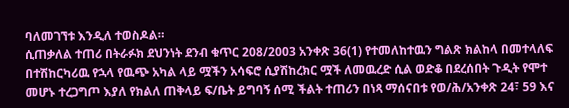ባለመገኘቱ እንዲለ ተወስዶል።
ሲጠቃለል ተጠሪ በትራፉክ ደህንነት ደንብ ቁጥር 208/2003 አንቀጽ 36(1) የተመለከተዉን ግልጽ ክልከላ በመተላለፍ በተሽከርካሪዉ የኋላ የዉጭ አካል ላይ ሟችን አሳፍሮ ሲያሽከረክር ሟች ለመዉረድ ሲል ወድቆ በደረሰበት ጉዲት የሞተ መሆኑ ተረጋግጦ እያለ የክልለ ጠቅላይ ፍ/ቤት ይግባኝ ሰሚ ችልት ተጠሪን በነጻ ማሰናበቱ የወ/ሕ/አንቀጽ 24፣ 59 እና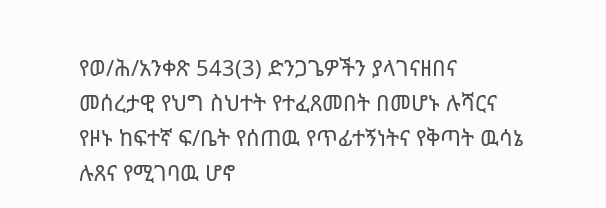የወ/ሕ/አንቀጽ 543(3) ድንጋጌዎችን ያላገናዘበና መሰረታዊ የህግ ስህተት የተፈጸመበት በመሆኑ ሉሻርና የዞኑ ከፍተኛ ፍ/ቤት የሰጠዉ የጥፊተኝነትና የቅጣት ዉሳኔ ሉጸና የሚገባዉ ሆኖ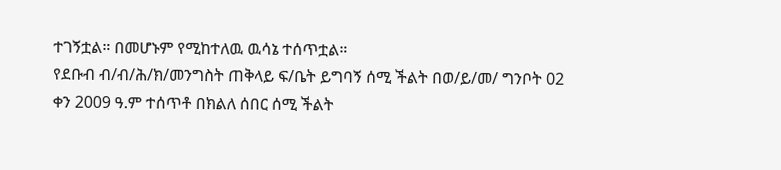ተገኝቷል። በመሆኑም የሚከተለዉ ዉሳኔ ተሰጥቷል።
የደቡብ ብ/ብ/ሕ/ክ/መንግስት ጠቅላይ ፍ/ቤት ይግባኝ ሰሚ ችልት በወ/ይ/መ/ ግንቦት 02 ቀን 2009 ዓ.ም ተሰጥቶ በክልለ ሰበር ሰሚ ችልት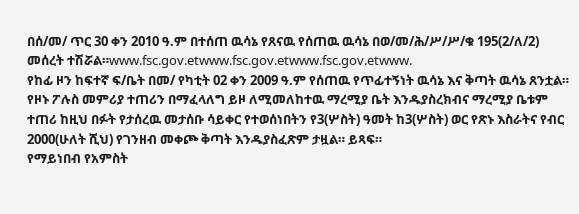በሰ/መ/ ጥር 30 ቀን 2010 ዓ.ም በተሰጠ ዉሳኔ የጸናዉ የሰጠዉ ዉሳኔ በወ/መ/ሕ/ሥ/ሥ/ቁ 195(2/ለ/2) መሰረት ተሽሯል።www.fsc.gov.etwww.fsc.gov.etwww.fsc.gov.etwww.
የከፊ ዞን ከፍተኛ ፍ/ቤት በመ/ የካቲት 02 ቀን 2009 ዓ.ም የሰጠዉ የጥፊተኝነት ዉሳኔ እና ቅጣት ዉሳኔ ጸንቷል።
የዞኑ ፖሉስ መምሪያ ተጠሪን በማፈላለግ ይዞ ለሚመለከተዉ ማረሚያ ቤት እንዱያስረክብና ማረሚያ ቤቱም ተጠሪ ከዚህ በፉት የታሰረዉ መታሰቡ ሳይቀር የተወሰነበትን የ3(ሦስት) ዓመት ከ3(ሦስት) ወር የጽኑ እስራትና የብር 2000(ሁለት ሺህ) የገንዘብ መቀጮ ቅጣት እንዱያስፈጽም ታዟል። ይጻፍ።
የማይነበብ የአምስት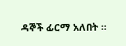ዳኞች ፊርማ አለበት ።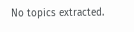No topics extracted.